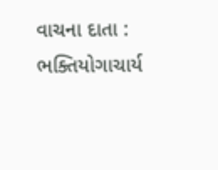વાચના દાતા : ભક્તિયોગાચાર્ય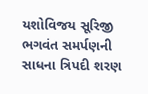યશોવિજય સૂરિજી ભગવંત સમર્પણની સાધના ત્રિપદી શરણ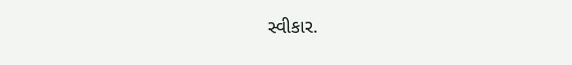સ્વીકાર.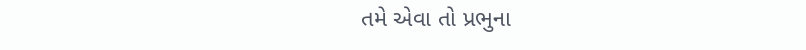તમે એવા તો પ્રભુના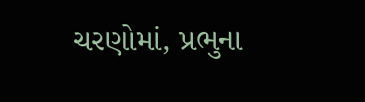ચરણોમાં, પ્રભુના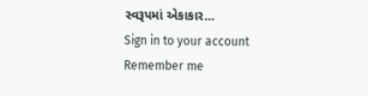સ્વરૂપમાં એકાકાર…
Sign in to your account
Remember me